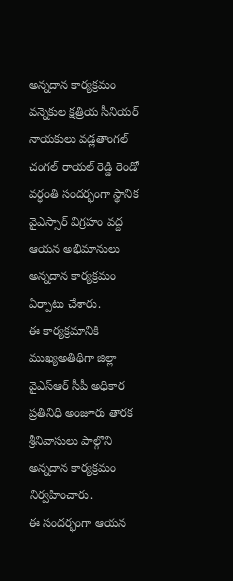అన్నదాన కార్యక్రమం
వన్నెకుల క్షత్రియ సీనియర్ నాయకులు వడ్లతాంగల్ చంగల్ రాయల్ రెడ్డి రెండో వర్ధంతి సందర్భంగా స్థానిక వైఎస్సార్ విగ్రహం వద్ద ఆయన అభిమానులు అన్నదాన కార్యక్రమం ఏర్పాటు చేశారు.
ఈ కార్యక్రమానికి ముఖ్యఅతిథిగా జిల్లా వైఎస్ఆర్ సీపీ అధికార ప్రతినిధి అంజూరు తారక శ్రీనివాసులు పాల్గొని అన్నదాన కార్యక్రమం నిర్వహించారు.
ఈ సందర్భంగా ఆయన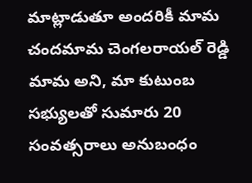మాట్లాడుతూ అందరికీ మామ చందమామ చెంగలరాయల్ రెడ్డి మామ అని, మా కుటుంబ సభ్యులతో సుమారు 20 సంవత్సరాలు అనుబంధం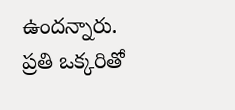ఉందన్నారు.
ప్రతి ఒక్కరితో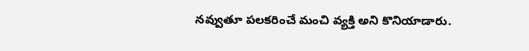నవ్వుతూ పలకరించే మంచి వ్యక్తి అని కొనియాడారు.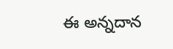ఈ అన్నదాన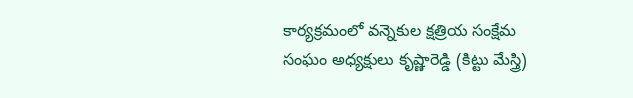కార్యక్రమంలో వన్నెకుల క్షత్రియ సంక్షేమ సంఘం అధ్యక్షులు కృష్ణారెడ్డి (కిట్టు మేస్త్రి)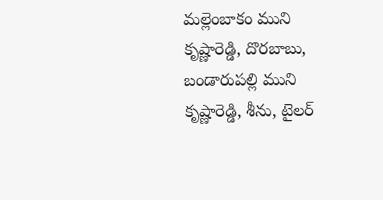మల్లెంబాకం ముని కృష్ణారెడ్డి, దొరబాబు, బండారుపల్లి ముని కృష్ణారెడ్డి, శీను, టైలర్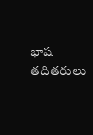భాష తదితరులు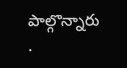పాల్గొన్నారు
.